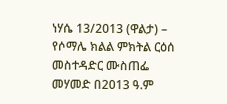ነሃሴ 13/2013 (ዋልታ) – የሶማሌ ክልል ምክትል ርዕሰ መስተዳድር ሙስጠፌ መሃመድ በ2013 ዓ.ም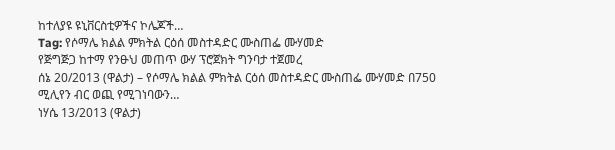ከተለያዩ ዩኒቨርስቲዎችና ኮሌጆች…
Tag: የሶማሌ ክልል ምክትል ርዕሰ መስተዳድር ሙስጠፌ ሙሃመድ
የጅግጅጋ ከተማ የንፁህ መጠጥ ውሃ ፕሮጀክት ግንባታ ተጀመረ
ሰኔ 20/2013 (ዋልታ) – የሶማሌ ክልል ምክትል ርዕሰ መስተዳድር ሙስጠፌ ሙሃመድ በ750 ሚሊየን ብር ወጪ የሚገነባውን…
ነሃሴ 13/2013 (ዋልታ)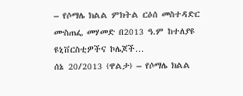– የሶማሌ ክልል ምክትል ርዕሰ መስተዳድር ሙስጠፌ መሃመድ በ2013 ዓ.ም ከተለያዩ ዩኒቨርስቲዎችና ኮሌጆች…
ሰኔ 20/2013 (ዋልታ) – የሶማሌ ክልል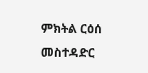ምክትል ርዕሰ መስተዳድር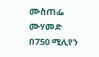ሙስጠፌ ሙሃመድ በ750 ሚሊየን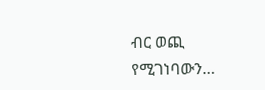ብር ወጪ የሚገነባውን…